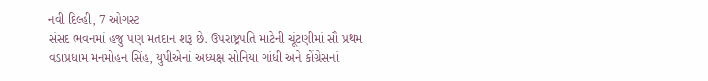નવી દિલ્હી, 7 ઓગસ્ટ
સંસદ ભવનમાં હજુ પણ મતદાન શરૂ છે. ઉપરાષ્ટ્રપતિ માટેની ચૂંટણીમાં સૌ પ્રથમ વડાપ્રધામ મનમોહન સિંહ, યુપીએનાં અધ્યક્ષ સોનિયા ગાંધી અને કોંગ્રેસનાં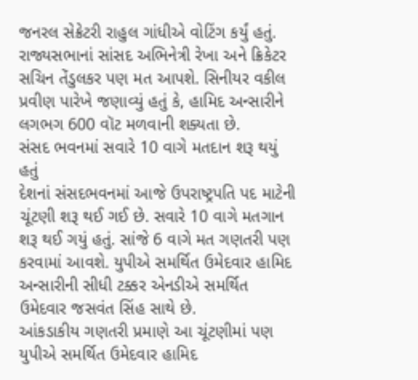જનરલ સેક્રેટરી રાહુલ ગાંધીએ વોટિંગ કર્યું હતું. રાજ્યસભાનાં સાંસદ અભિનેત્રી રેખા અને ક્રિકેટર સચિન તેંડુલકર પણ મત આપશે. સિનીયર વકીલ પ્રવીણ પારેખે જણાવ્યું હતું કે, હામિદ અન્સારીને લગભગ 600 વૉટ મળવાની શક્યતા છે.
સંસદ ભવનમાં સવારે 10 વાગે મતદાન શરૂ થયું હતું
દેશનાં સંસદભવનમાં આજે ઉપરાષ્ટ્રપતિ પદ માટેની ચૂંટણી શરૂ થઈ ગઈ છે. સવારે 10 વાગે મતગાન શરૂ થઈ ગયું હતું. સાંજે 6 વાગે મત ગણતરી પણ કરવામાં આવશે. યુપીએ સમર્થિત ઉમેદવાર હામિદ અન્સારીની સીધી ટક્કર એનડીએ સમર્થિત ઉમેદવાર જસવંત સિંહ સાથે છે.
આંકડાકીય ગણતરી પ્રમાણે આ ચૂંટણીમાં પણ યુપીએ સમર્થિત ઉમેદવાર હામિદ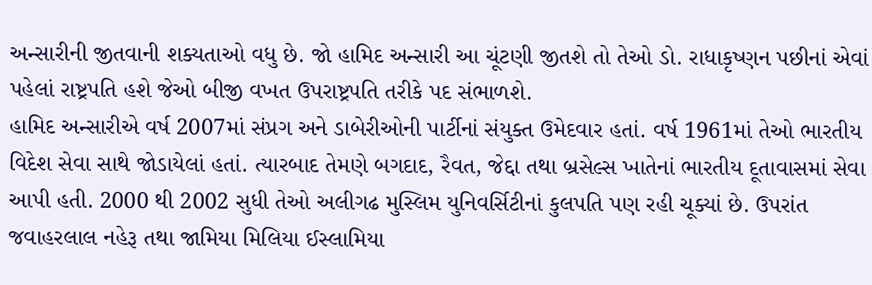અન્સારીની જીતવાની શક્યતાઓ વધુ છે. જો હામિદ અન્સારી આ ચૂંટણી જીતશે તો તેઓ ડો. રાધાકૃષ્ણન પછીનાં એવાં પહેલાં રાષ્ટ્રપતિ હશે જેઓ બીજી વખત ઉપરાષ્ટ્રપતિ તરીકે પદ સંભાળશે.
હામિદ અન્સારીએ વર્ષ 2007માં સંપ્રગ અને ડાબેરીઓની પાર્ટીનાં સંયુક્ત ઉમેદવાર હતાં. વર્ષ 1961માં તેઓ ભારતીય વિદેશ સેવા સાથે જોડાયેલાં હતાં. ત્યારબાદ તેમણે બગદાદ, રૈવત, જેદ્દા તથા બ્રસેલ્સ ખાતેનાં ભારતીય દૂતાવાસમાં સેવા આપી હતી. 2000 થી 2002 સુધી તેઓ અલીગઢ મુસ્લિમ યુનિવર્સિટીનાં કુલપતિ પણ રહી ચૂક્યાં છે. ઉપરાંત જવાહરલાલ નહેરૂ તથા જામિયા મિલિયા ઈસ્લામિયા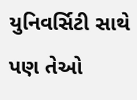યુનિવર્સિટી સાથે પણ તેઓ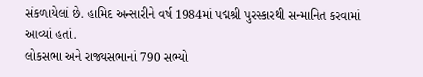સંકળાયેલાં છે. હામિદ અન્સારીને વર્ષ 1984માં પદ્મશ્રી પુરસ્કારથી સન્માનિત કરવામાં આવ્યાં હતાં.
લોકસભા અને રાજ્યસભાનાં 790 સભ્યો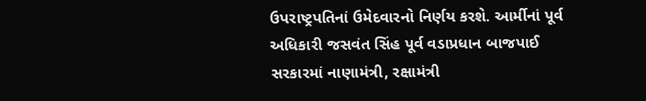ઉપરાષ્ટ્રપતિનાં ઉમેદવારનો નિર્ણય કરશે. આર્મીનાં પૂર્વ અધિકારી જસવંત સિંહ પૂર્વ વડાપ્રધાન બાજપાઈ સરકારમાં નાણામંત્રી, રક્ષામંત્રી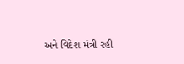અને વિદેશ મંત્રી રહી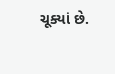ચૂક્યાં છે.